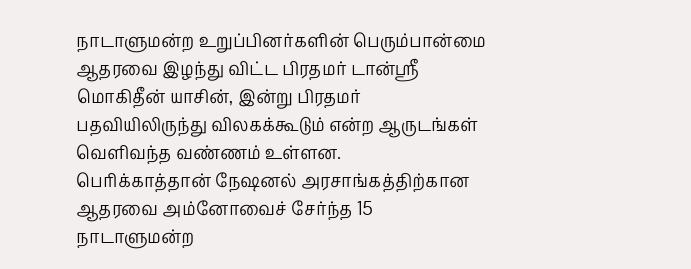நாடாளுமன்ற உறுப்பினர்களின் பெரும்பான்மை ஆதரவை இழந்து விட்ட பிரதமர் டான்ஶ்ரீ மொகிதீன் யாசின், இன்று பிரதமர் பதவியிலிருந்து விலகக்கூடும் என்ற ஆருடங்கள் வெளிவந்த வண்ணம் உள்ளன.
பெரிக்காத்தான் நேஷனல் அரசாங்கத்திற்கான ஆதரவை அம்னோவைச் சேர்ந்த 15 நாடாளுமன்ற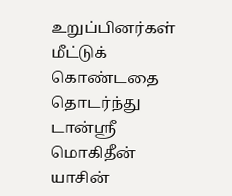உறுப்பினர்கள் மீட்டுக் கொண்டதை தொடர்ந்து டான்ஸ்ரீ மொகிதீன் யாசின்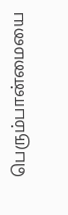பெரும்பான்மையை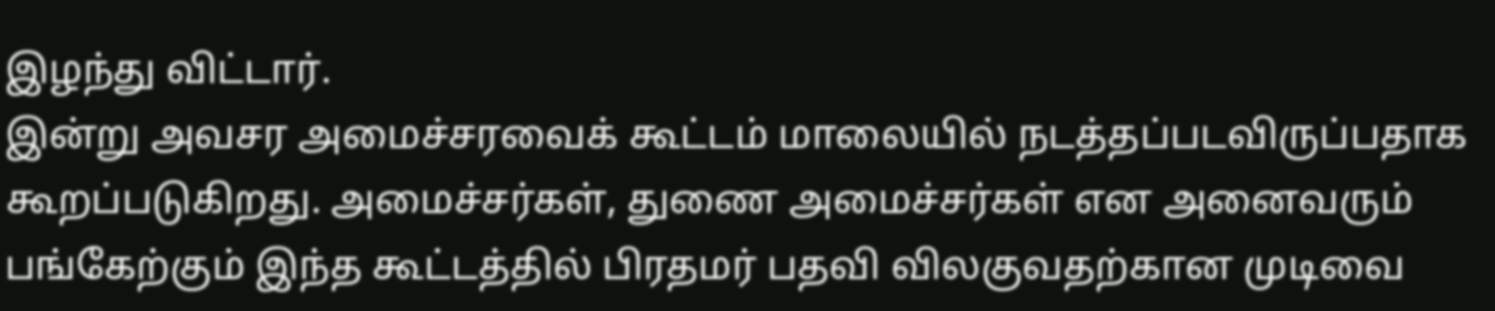இழந்து விட்டார்.
இன்று அவசர அமைச்சரவைக் கூட்டம் மாலையில் நடத்தப்படவிருப்பதாக கூறப்படுகிறது. அமைச்சர்கள், துணை அமைச்சர்கள் என அனைவரும் பங்கேற்கும் இந்த கூட்டத்தில் பிரதமர் பதவி விலகுவதற்கான முடிவை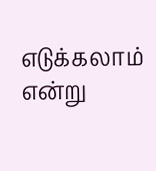எடுக்கலாம் என்று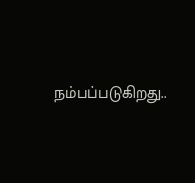நம்பப்படுகிறது..